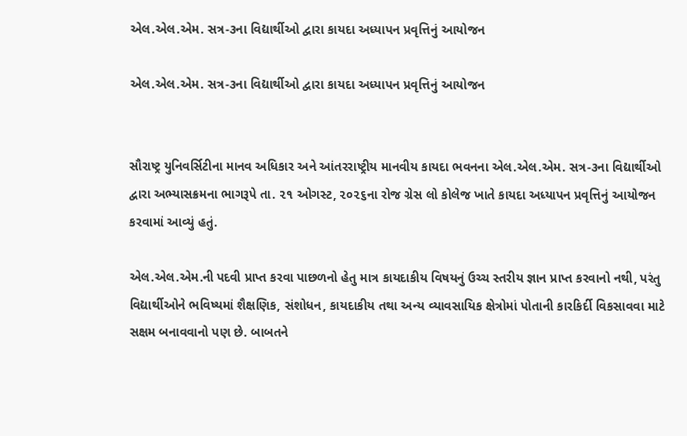એલ.એલ.એમ. સત્ર-૩ના વિદ્યાર્થીઓ દ્વારા કાયદા અધ્યાપન પ્રવૃત્તિનું આયોજન

એલ.એલ.એમ. સત્ર-૩ના વિદ્યાર્થીઓ દ્વારા કાયદા અધ્યાપન પ્રવૃત્તિનું આયોજન


સૌરાષ્ટ્ર યુનિવર્સિટીના માનવ અધિકાર અને આંતરરાષ્ટ્રીય માનવીય કાયદા ભવનના એલ.એલ.એમ. સત્ર-૩ના વિદ્યાર્થીઓ દ્વારા અભ્યાસક્રમના ભાગરૂપે તા. ૨૧ ઓગસ્ટ, ૨૦૨૬ના રોજ ગ્રેસ લો કોલેજ ખાતે કાયદા અધ્યાપન પ્રવૃત્તિનું આયોજન કરવામાં આવ્યું હતું.

એલ.એલ.એમ.ની પદવી પ્રાપ્ત કરવા પાછળનો હેતુ માત્ર કાયદાકીય વિષયનું ઉચ્ચ સ્તરીય જ્ઞાન પ્રાપ્ત કરવાનો નથી, પરંતુ વિદ્યાર્થીઓને ભવિષ્યમાં શૈક્ષણિક, સંશોધન, કાયદાકીય તથા અન્ય વ્યાવસાયિક ક્ષેત્રોમાં પોતાની કારકિર્દી વિકસાવવા માટે સક્ષમ બનાવવાનો પણ છે. બાબતને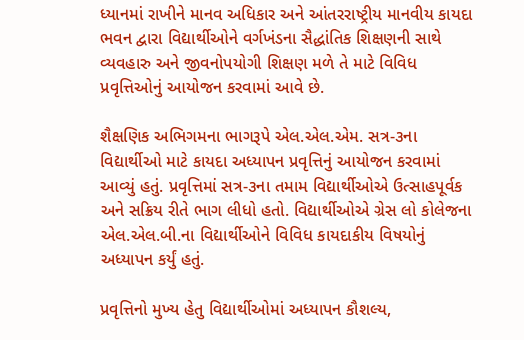ધ્યાનમાં રાખીને માનવ અધિકાર અને આંતરરાષ્ટ્રીય માનવીય કાયદા ભવન દ્વારા વિદ્યાર્થીઓને વર્ગખંડના સૈદ્ધાંતિક શિક્ષણની સાથે વ્યવહારુ અને જીવનોપયોગી શિક્ષણ મળે તે માટે વિવિધ પ્રવૃત્તિઓનું આયોજન કરવામાં આવે છે.

શૈક્ષણિક અભિગમના ભાગરૂપે એલ.એલ.એમ. સત્ર-૩ના વિદ્યાર્થીઓ માટે કાયદા અધ્યાપન પ્રવૃત્તિનું આયોજન કરવામાં આવ્યું હતું. પ્રવૃત્તિમાં સત્ર-૩ના તમામ વિદ્યાર્થીઓએ ઉત્સાહપૂર્વક અને સક્રિય રીતે ભાગ લીધો હતો. વિદ્યાર્થીઓએ ગ્રેસ લો કોલેજના એલ.એલ.બી.ના વિદ્યાર્થીઓને વિવિધ કાયદાકીય વિષયોનું અધ્યાપન કર્યું હતું.

પ્રવૃત્તિનો મુખ્ય હેતુ વિદ્યાર્થીઓમાં અધ્યાપન કૌશલ્ય,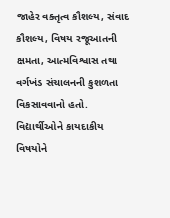જાહેર વક્તૃત્વ કૌશલ્ય, સંવાદ કૌશલ્ય, વિષય રજૂઆતની ક્ષમતા, આત્મવિશ્વાસ તથા વર્ગખંડ સંચાલનની કુશળતા વિકસાવવાનો હતો. વિદ્યાર્થીઓને કાયદાકીય વિષયોને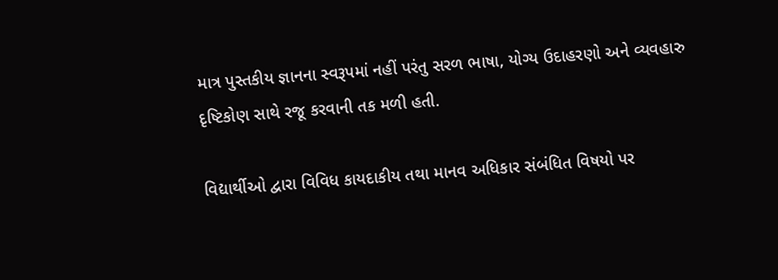માત્ર પુસ્તકીય જ્ઞાનના સ્વરૂપમાં નહીં પરંતુ સરળ ભાષા, યોગ્ય ઉદાહરણો અને વ્યવહારુ દૃષ્ટિકોણ સાથે રજૂ કરવાની તક મળી હતી.

વિદ્યાર્થીઓ દ્વારા વિવિધ કાયદાકીય તથા માનવ અધિકાર સંબંધિત વિષયો પર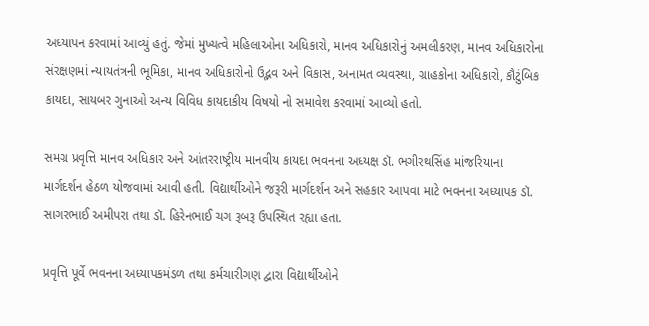અધ્યાપન કરવામાં આવ્યું હતું. જેમાં મુખ્યત્વે મહિલાઓના અધિકારો, માનવ અધિકારોનું અમલીકરણ, માનવ અધિકારોના સંરક્ષણમાં ન્યાયતંત્રની ભૂમિકા, માનવ અધિકારોનો ઉદ્ભવ અને વિકાસ, અનામત વ્યવસ્થા, ગ્રાહકોના અધિકારો, કૌટુંબિક કાયદા, સાયબર ગુનાઓ અન્ય વિવિધ કાયદાકીય વિષયો નો સમાવેશ કરવામાં આવ્યો હતો.

સમગ્ર પ્રવૃત્તિ માનવ અધિકાર અને આંતરરાષ્ટ્રીય માનવીય કાયદા ભવનના અધ્યક્ષ ડૉ. ભગીરથસિંહ માંજરિયાના માર્ગદર્શન હેઠળ યોજવામાં આવી હતી. વિદ્યાર્થીઓને જરૂરી માર્ગદર્શન અને સહકાર આપવા માટે ભવનના અધ્યાપક ડૉ. સાગરભાઈ અમીપરા તથા ડૉ. હિરેનભાઈ ચગ રૂબરૂ ઉપસ્થિત રહ્યા હતા.

પ્રવૃત્તિ પૂર્વે ભવનના અધ્યાપકમંડળ તથા કર્મચારીગણ દ્વારા વિદ્યાર્થીઓને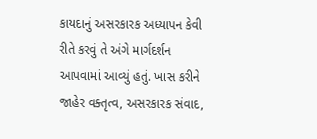કાયદાનું અસરકારક અધ્યાપન કેવી રીતે કરવું તે અંગે માર્ગદર્શન આપવામાં આવ્યું હતું. ખાસ કરીને જાહેર વક્તૃત્વ, અસરકારક સંવાદ,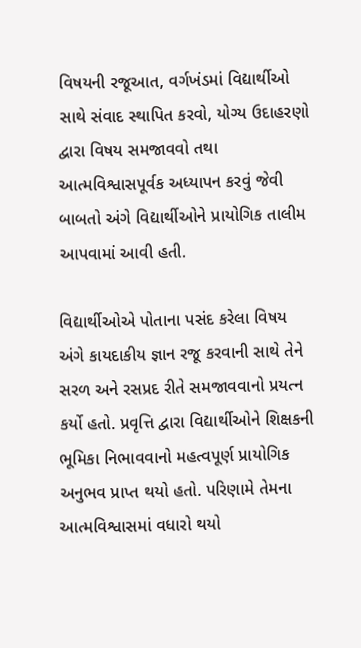વિષયની રજૂઆત, વર્ગખંડમાં વિદ્યાર્થીઓ સાથે સંવાદ સ્થાપિત કરવો, યોગ્ય ઉદાહરણો દ્વારા વિષય સમજાવવો તથા આત્મવિશ્વાસપૂર્વક અધ્યાપન કરવું જેવી બાબતો અંગે વિદ્યાર્થીઓને પ્રાયોગિક તાલીમ આપવામાં આવી હતી.

વિદ્યાર્થીઓએ પોતાના પસંદ કરેલા વિષય અંગે કાયદાકીય જ્ઞાન રજૂ કરવાની સાથે તેને સરળ અને રસપ્રદ રીતે સમજાવવાનો પ્રયત્ન કર્યો હતો. પ્રવૃત્તિ દ્વારા વિદ્યાર્થીઓને શિક્ષકની ભૂમિકા નિભાવવાનો મહત્વપૂર્ણ પ્રાયોગિક અનુભવ પ્રાપ્ત થયો હતો. પરિણામે તેમના આત્મવિશ્વાસમાં વધારો થયો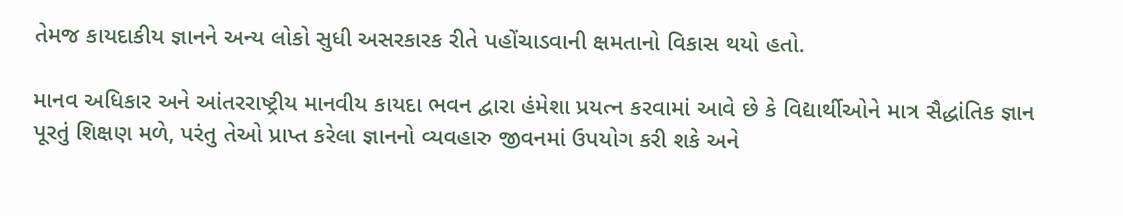તેમજ કાયદાકીય જ્ઞાનને અન્ય લોકો સુધી અસરકારક રીતે પહોંચાડવાની ક્ષમતાનો વિકાસ થયો હતો.

માનવ અધિકાર અને આંતરરાષ્ટ્રીય માનવીય કાયદા ભવન દ્વારા હંમેશા પ્રયત્ન કરવામાં આવે છે કે વિદ્યાર્થીઓને માત્ર સૈદ્ધાંતિક જ્ઞાન પૂરતું શિક્ષણ મળે, પરંતુ તેઓ પ્રાપ્ત કરેલા જ્ઞાનનો વ્યવહારુ જીવનમાં ઉપયોગ કરી શકે અને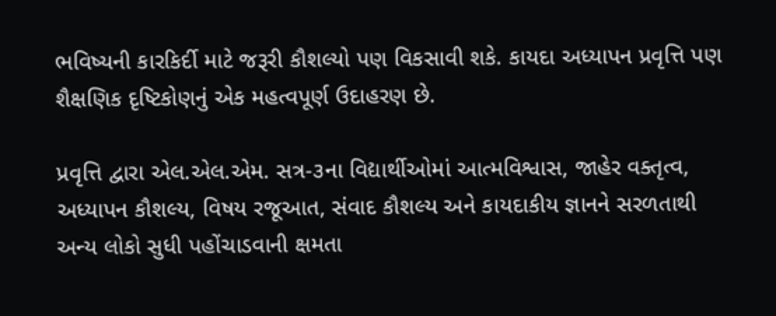ભવિષ્યની કારકિર્દી માટે જરૂરી કૌશલ્યો પણ વિકસાવી શકે. કાયદા અધ્યાપન પ્રવૃત્તિ પણ શૈક્ષણિક દૃષ્ટિકોણનું એક મહત્વપૂર્ણ ઉદાહરણ છે.

પ્રવૃત્તિ દ્વારા એલ.એલ.એમ. સત્ર-૩ના વિદ્યાર્થીઓમાં આત્મવિશ્વાસ, જાહેર વક્તૃત્વ, અધ્યાપન કૌશલ્ય, વિષય રજૂઆત, સંવાદ કૌશલ્ય અને કાયદાકીય જ્ઞાનને સરળતાથી અન્ય લોકો સુધી પહોંચાડવાની ક્ષમતા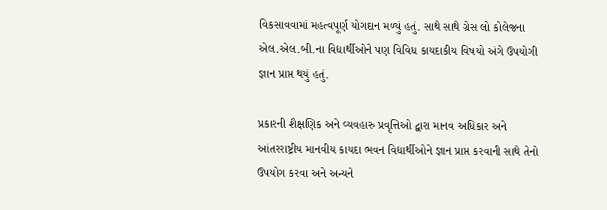વિકસાવવામાં મહત્વપૂર્ણ યોગદાન મળ્યું હતું. સાથે સાથે ગ્રેસ લો કોલેજના એલ.એલ.બી.ના વિદ્યાર્થીઓને પણ વિવિધ કાયદાકીય વિષયો અંગે ઉપયોગી જ્ઞાન પ્રાપ્ત થયું હતું.

પ્રકારની શૈક્ષણિક અને વ્યવહારુ પ્રવૃત્તિઓ દ્વારા માનવ અધિકાર અને આંતરરાષ્ટ્રીય માનવીય કાયદા ભવન વિદ્યાર્થીઓને જ્ઞાન પ્રાપ્ત કરવાની સાથે તેનો ઉપયોગ કરવા અને અન્યને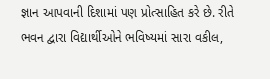જ્ઞાન આપવાની દિશામાં પણ પ્રોત્સાહિત કરે છે. રીતે ભવન દ્વારા વિદ્યાર્થીઓને ભવિષ્યમાં સારા વકીલ,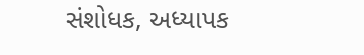સંશોધક, અધ્યાપક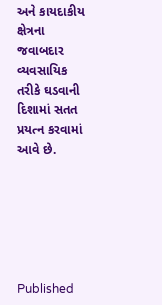અને કાયદાકીય ક્ષેત્રના જવાબદાર વ્યવસાયિક તરીકે ઘડવાની દિશામાં સતત પ્રયત્ન કરવામાં આવે છે.






Published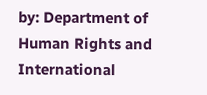by: Department of Human Rights and International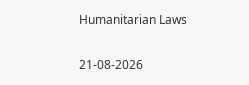Humanitarian Laws

21-08-2026